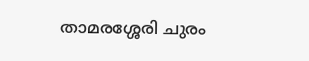താമരശ്ശേരി ചുരം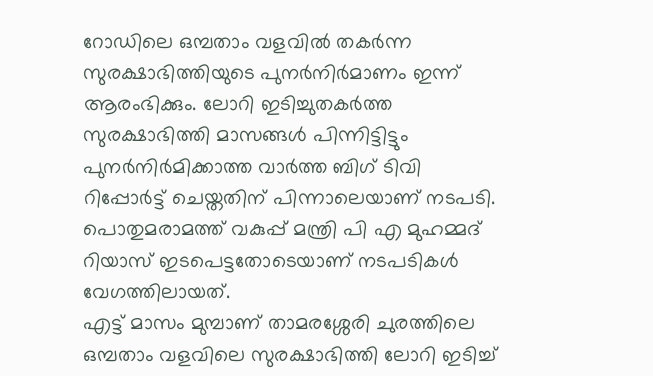റോഡിലെ ഒമ്പതാം വളവിൽ തകർന്ന സുരക്ഷാഭിത്തിയുടെ പുനർനിർമാണം ഇന്ന് ആരംഭിക്കും. ലോറി ഇടിച്ചുതകർത്ത സുരക്ഷാഭിത്തി മാസങ്ങൾ പിന്നിട്ടിട്ടും പുനർനിർമിക്കാത്ത വാർത്ത ബിഗ് ടിവി റിപ്പോർട്ട് ചെയ്തതിന് പിന്നാലെയാണ് നടപടി. പൊതുമരാമത്ത് വകുപ്പ് മന്ത്രി പി എ മുഹമ്മദ് റിയാസ് ഇടപെട്ടതോടെയാണ് നടപടികൾ വേഗത്തിലായത്.
എട്ട് മാസം മുമ്പാണ് താമരശ്ശേരി ചുരത്തിലെ ഒമ്പതാം വളവിലെ സുരക്ഷാഭിത്തി ലോറി ഇടിച്ച്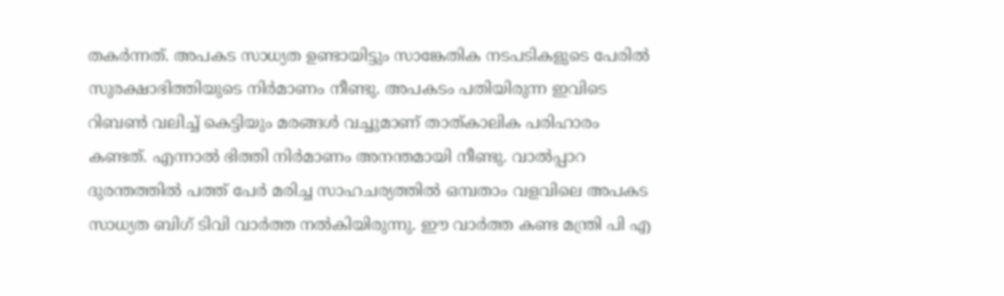തകർന്നത്. അപകട സാധ്യത ഉണ്ടായിട്ടും സാങ്കേതിക നടപടികളുടെ പേരിൽ സുരക്ഷാഭിത്തിയുടെ നിർമാണം നീണ്ടു. അപകടം പതിയിരുന്ന ഇവിടെ റിബൺ വലിച്ച് കെട്ടിയും മരങ്ങൾ വച്ചുമാണ് താത്കാലിക പരിഹാരം കണ്ടത്. എന്നാൽ ഭിത്തി നിർമാണം അനന്തമായി നീണ്ടു. വാൽപ്പാറ ദുരന്തത്തിൽ പത്ത് പേർ മരിച്ച സാഹചര്യത്തിൽ ഒമ്പതാം വളവിലെ അപകട സാധ്യത ബിഗ് ടിവി വാർത്ത നൽകിയിരുന്നു. ഈ വാർത്ത കണ്ട മന്ത്രി പി എ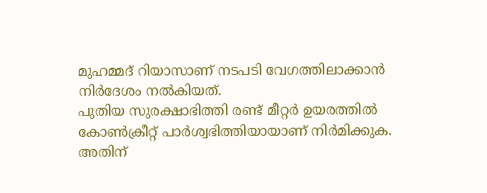മുഹമ്മദ് റിയാസാണ് നടപടി വേഗത്തിലാക്കാൻ നിർദേശം നൽകിയത്.
പുതിയ സുരക്ഷാഭിത്തി രണ്ട് മീറ്റർ ഉയരത്തിൽ കോൺക്രീറ്റ് പാർശ്വഭിത്തിയായാണ് നിർമിക്കുക. അതിന്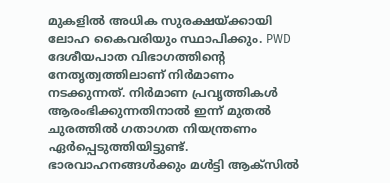മുകളിൽ അധിക സുരക്ഷയ്ക്കായി ലോഹ കൈവരിയും സ്ഥാപിക്കും. PWD ദേശീയപാത വിഭാഗത്തിന്റെ നേതൃത്വത്തിലാണ് നിർമാണം നടക്കുന്നത്. നിർമാണ പ്രവൃത്തികൾ ആരംഭിക്കുന്നതിനാൽ ഇന്ന് മുതൽ ചുരത്തിൽ ഗതാഗത നിയന്ത്രണം ഏർപ്പെടുത്തിയിട്ടുണ്ട്. ഭാരവാഹനങ്ങൾക്കും മൾട്ടി ആക്സിൽ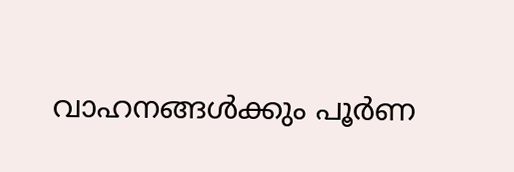വാഹനങ്ങൾക്കും പൂർണ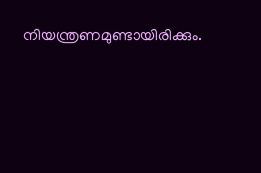നിയന്ത്രണമുണ്ടായിരിക്കും.